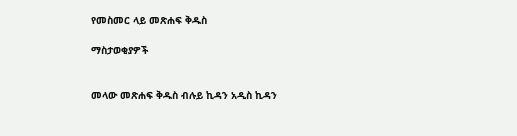የመስመር ላይ መጽሐፍ ቅዱስ

ማስታወቂያዎች


መላው መጽሐፍ ቅዱስ ብሉይ ኪዳን አዲስ ኪዳን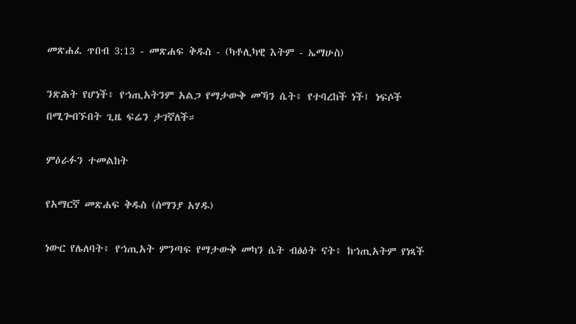መጽሐፈ ጥበብ 3:13 - መጽሐፍ ቅዱስ - (ካቶሊካዊ እትም - ኤማሁስ)

ንጽሕት የሆነች፥ የኀጢአትንም አልጋ የማታውቅ መኻን ሴት፥ የተባረከች ነች፤ ነፍሶች በሚጐበኙበት ጊዜ ፍሬን ታገኛለች።

ምዕራፉን ተመልከት

የአማርኛ መጽሐፍ ቅዱስ (ሰማንያ አሃዱ)

ነውር የሌለባት፥ የኀጢአት ምንጣፍ የማታውቅ መካን ሴት ብፅዕት ናት፥ ከኀጢአትም የነጻች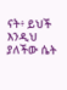ናት፥ ይህች እንዲህ ያለችው ሴት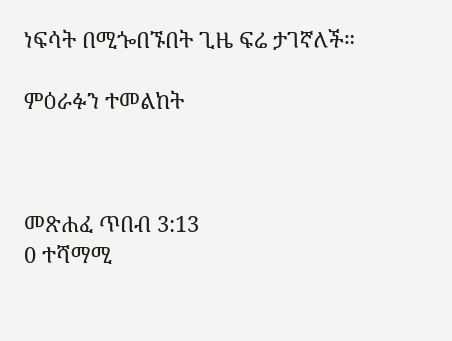ነፍሳት በሚጐበኙበት ጊዜ ፍሬ ታገኛለች።

ምዕራፉን ተመልከት



መጽሐፈ ጥበብ 3:13
0 ተሻማሚ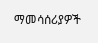ማመሳሰሪያዎች